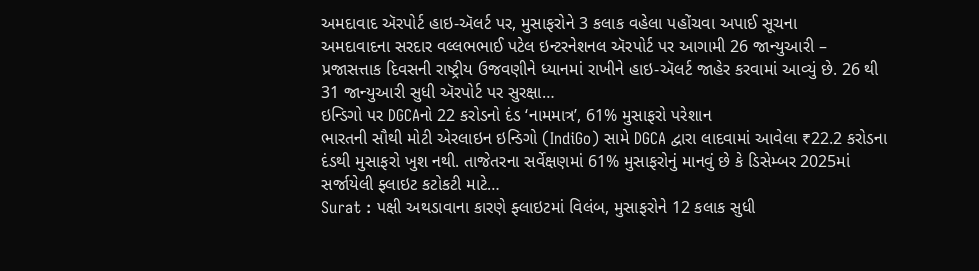અમદાવાદ ઍરપોર્ટ હાઇ-ઍલર્ટ પર, મુસાફરોને 3 કલાક વહેલા પહોંચવા અપાઈ સૂચના
અમદાવાદના સરદાર વલ્લભભાઈ પટેલ ઇન્ટરનેશનલ ઍરપોર્ટ પર આગામી 26 જાન્યુઆરી – પ્રજાસત્તાક દિવસની રાષ્ટ્રીય ઉજવણીને ધ્યાનમાં રાખીને હાઇ-ઍલર્ટ જાહેર કરવામાં આવ્યું છે. 26 થી 31 જાન્યુઆરી સુધી ઍરપોર્ટ પર સુરક્ષા…
ઇન્ડિગો પર DGCAનો 22 કરોડનો દંડ ‘નામમાત્ર’, 61% મુસાફરો પરેશાન
ભારતની સૌથી મોટી એરલાઇન ઇન્ડિગો (IndiGo) સામે DGCA દ્વારા લાદવામાં આવેલા ₹22.2 કરોડના દંડથી મુસાફરો ખુશ નથી. તાજેતરના સર્વેક્ષણમાં 61% મુસાફરોનું માનવું છે કે ડિસેમ્બર 2025માં સર્જાયેલી ફ્લાઇટ કટોકટી માટે…
Surat : પક્ષી અથડાવાના કારણે ફ્લાઇટમાં વિલંબ, મુસાફરોને 12 કલાક સુધી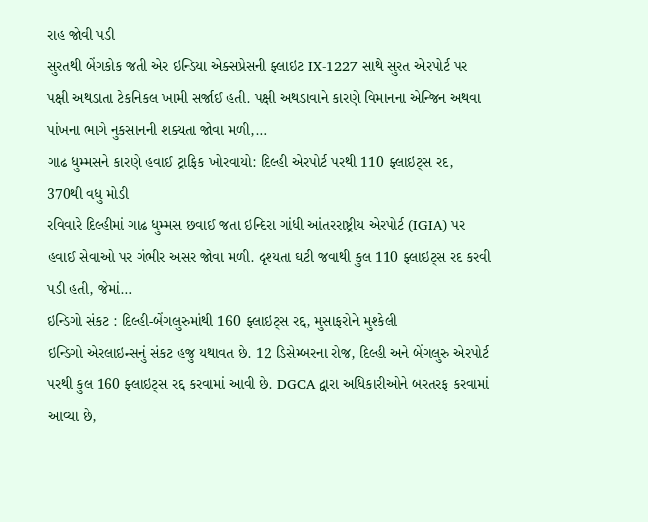રાહ જોવી પડી
સુરતથી બેંગકોક જતી એર ઇન્ડિયા એક્સપ્રેસની ફ્લાઇટ IX-1227 સાથે સુરત એરપોર્ટ પર પક્ષી અથડાતા ટેકનિકલ ખામી સર્જાઈ હતી. પક્ષી અથડાવાને કારણે વિમાનના એન્જિન અથવા પાંખના ભાગે નુકસાનની શક્યતા જોવા મળી,…
ગાઢ ધુમ્મસને કારણે હવાઈ ટ્રાફિક ખોરવાયો: દિલ્હી એરપોર્ટ પરથી 110 ફ્લાઇટ્સ રદ, 370થી વધુ મોડી
રવિવારે દિલ્હીમાં ગાઢ ધુમ્મસ છવાઈ જતા ઇન્દિરા ગાંધી આંતરરાષ્ટ્રીય એરપોર્ટ (IGIA) પર હવાઈ સેવાઓ પર ગંભીર અસર જોવા મળી. દૃશ્યતા ઘટી જવાથી કુલ 110 ફ્લાઇટ્સ રદ કરવી પડી હતી, જેમાં…
ઇન્ડિગો સંકટ : દિલ્હી-બેંગલુરુમાંથી 160 ફ્લાઇટ્સ રદ્દ, મુસાફરોને મુશ્કેલી
ઇન્ડિગો એરલાઇન્સનું સંકટ હજુ યથાવત છે. 12 ડિસેમ્બરના રોજ, દિલ્હી અને બેંગલુરુ એરપોર્ટ પરથી કુલ 160 ફ્લાઇટ્સ રદ્દ કરવામાં આવી છે. DGCA દ્વારા અધિકારીઓને બરતરફ કરવામાં આવ્યા છે,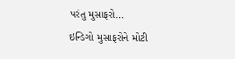પરંતુ મુસાફરો…
ઇન્ડિગો મુસાફરોને મોટી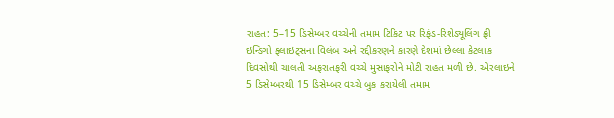રાહત: 5–15 ડિસેમ્બર વચ્ચેની તમામ ટિકિટ પર રિફંડ-રિશેડ્યૂલિંગ ફ્રી
ઇન્ડિગો ફ્લાઇટ્સના વિલંબ અને રદ્દીકરણને કારણે દેશમાં છેલ્લા કેટલાક દિવસોથી ચાલતી અફરાતફરી વચ્ચે મુસાફરોને મોટી રાહત મળી છે. એરલાઇને 5 ડિસેમ્બરથી 15 ડિસેમ્બર વચ્ચે બુક કરાયેલી તમામ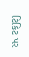ટિકિટ પર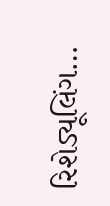રિશેડ્યૂલિંગ…